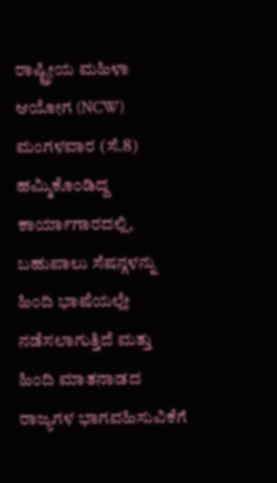ರಾಷ್ಟ್ರೀಯ ಮಹಿಳಾ ಆಯೋಗ (NCW) ಮಂಗಳವಾರ (ಸೆ.8) ಹಮ್ಮಿಕೊಂಡಿದ್ದ ಕಾರ್ಯಾಗಾರದಲ್ಲಿ, ಬಹುಪಾಲು ಸೆಷನ್ಗಳನ್ನು ಹಿಂದಿ ಭಾಷೆಯಲ್ಲೇ ನಡೆಸಲಾಗುತ್ತಿದೆ ಮತ್ತು ಹಿಂದಿ ಮಾತನಾಡದ ರಾಜ್ಯಗಳ ಭಾಗವಹಿಸುವಿಕೆಗೆ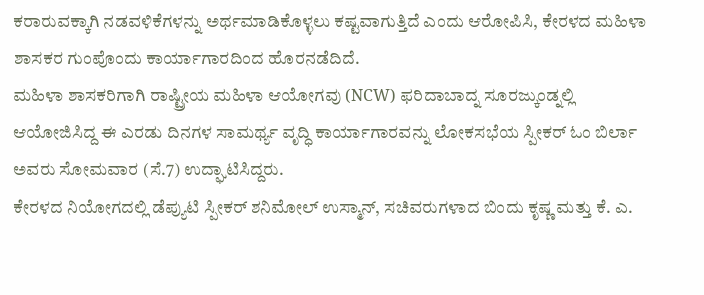ಕರಾರುವಕ್ಕಾಗಿ ನಡವಳಿಕೆಗಳನ್ನು ಅರ್ಥಮಾಡಿಕೊಳ್ಳಲು ಕಷ್ಟವಾಗುತ್ತಿದೆ ಎಂದು ಆರೋಪಿಸಿ, ಕೇರಳದ ಮಹಿಳಾ ಶಾಸಕರ ಗುಂಪೊಂದು ಕಾರ್ಯಾಗಾರದಿಂದ ಹೊರನಡೆದಿದೆ.
ಮಹಿಳಾ ಶಾಸಕರಿಗಾಗಿ ರಾಷ್ಟ್ರೀಯ ಮಹಿಳಾ ಆಯೋಗವು (NCW) ಫರಿದಾಬಾದ್ನ ಸೂರಜ್ಕುಂಡ್ನಲ್ಲಿ ಆಯೋಜಿಸಿದ್ದ ಈ ಎರಡು ದಿನಗಳ ಸಾಮರ್ಥ್ಯ ವೃದ್ಧಿ ಕಾರ್ಯಾಗಾರವನ್ನು ಲೋಕಸಭೆಯ ಸ್ಪೀಕರ್ ಓಂ ಬಿರ್ಲಾ ಅವರು ಸೋಮವಾರ (ಸೆ.7) ಉದ್ಘಾಟಿಸಿದ್ದರು.
ಕೇರಳದ ನಿಯೋಗದಲ್ಲಿ ಡೆಪ್ಯುಟಿ ಸ್ಪೀಕರ್ ಶನಿಮೋಲ್ ಉಸ್ಮಾನ್, ಸಚಿವರುಗಳಾದ ಬಿಂದು ಕೃಷ್ಣ ಮತ್ತು ಕೆ. ಎ.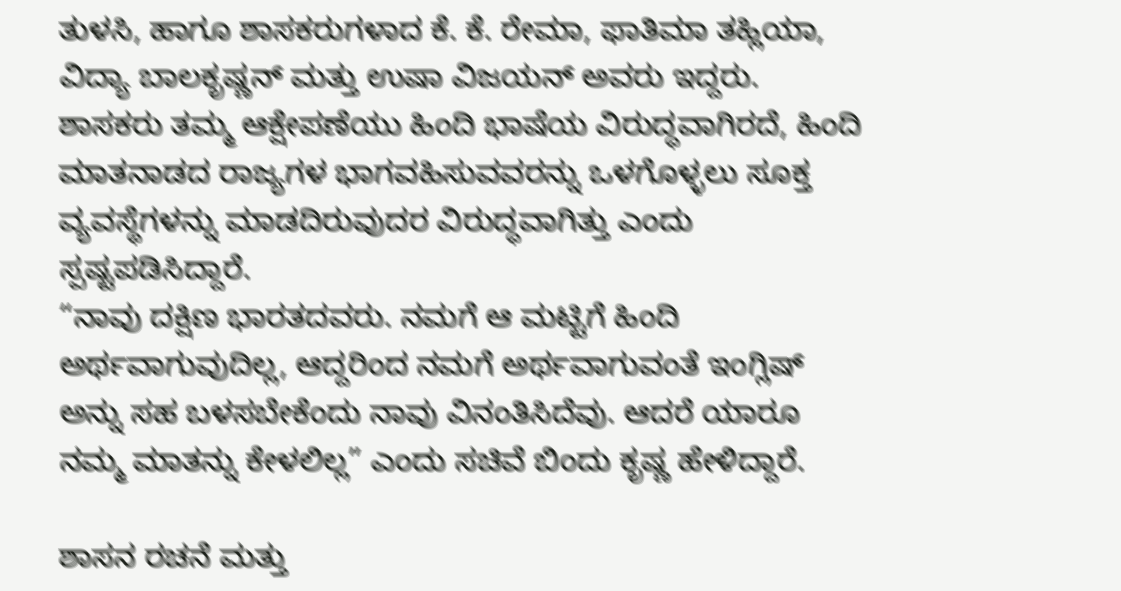ತುಳಸಿ, ಹಾಗೂ ಶಾಸಕರುಗಳಾದ ಕೆ. ಕೆ. ರೇಮಾ, ಫಾತಿಮಾ ತಹ್ಲಿಯಾ, ವಿದ್ಯಾ ಬಾಲಕೃಷ್ಣನ್ ಮತ್ತು ಉಷಾ ವಿಜಯನ್ ಅವರು ಇದ್ದರು.
ಶಾಸಕರು ತಮ್ಮ ಆಕ್ಷೇಪಣೆಯು ಹಿಂದಿ ಭಾಷೆಯ ವಿರುದ್ಧವಾಗಿರದೆ, ಹಿಂದಿ ಮಾತನಾಡದ ರಾಜ್ಯಗಳ ಭಾಗವಹಿಸುವವರನ್ನು ಒಳಗೊಳ್ಳಲು ಸೂಕ್ತ ವ್ಯವಸ್ಥೆಗಳನ್ನು ಮಾಡದಿರುವುದರ ವಿರುದ್ಧವಾಗಿತ್ತು ಎಂದು ಸ್ಪಷ್ಟಪಡಿಸಿದ್ದಾರೆ.
“ನಾವು ದಕ್ಷಿಣ ಭಾರತದವರು. ನಮಗೆ ಆ ಮಟ್ಟಿಗೆ ಹಿಂದಿ ಅರ್ಥವಾಗುವುದಿಲ್ಲ, ಆದ್ದರಿಂದ ನಮಗೆ ಅರ್ಥವಾಗುವಂತೆ ಇಂಗ್ಲಿಷ್ ಅನ್ನು ಸಹ ಬಳಸಬೇಕೆಂದು ನಾವು ವಿನಂತಿಸಿದೆವು. ಆದರೆ ಯಾರೂ ನಮ್ಮ ಮಾತನ್ನು ಕೇಳಲಿಲ್ಲ” ಎಂದು ಸಚಿವೆ ಬಿಂದು ಕೃಷ್ಣ ಹೇಳಿದ್ದಾರೆ.

ಶಾಸನ ರಚನೆ ಮತ್ತು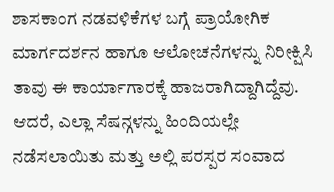ಶಾಸಕಾಂಗ ನಡವಳಿಕೆಗಳ ಬಗ್ಗೆ ಪ್ರಾಯೋಗಿಕ ಮಾರ್ಗದರ್ಶನ ಹಾಗೂ ಆಲೋಚನೆಗಳನ್ನು ನಿರೀಕ್ಷಿಸಿ ತಾವು ಈ ಕಾರ್ಯಾಗಾರಕ್ಕೆ ಹಾಜರಾಗಿದ್ದಾಗಿದ್ದೆವು. ಆದರೆ, ಎಲ್ಲಾ ಸೆಷನ್ಗಳನ್ನು ಹಿಂದಿಯಲ್ಲೇ ನಡೆಸಲಾಯಿತು ಮತ್ತು ಅಲ್ಲಿ ಪರಸ್ಪರ ಸಂವಾದ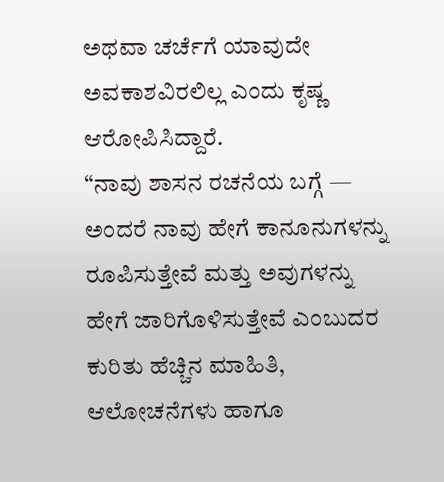ಅಥವಾ ಚರ್ಚೆಗೆ ಯಾವುದೇ ಅವಕಾಶವಿರಲಿಲ್ಲ ಎಂದು ಕೃಷ್ಣ ಆರೋಪಿಸಿದ್ದಾರೆ.
“ನಾವು ಶಾಸನ ರಚನೆಯ ಬಗ್ಗೆ — ಅಂದರೆ ನಾವು ಹೇಗೆ ಕಾನೂನುಗಳನ್ನು ರೂಪಿಸುತ್ತೇವೆ ಮತ್ತು ಅವುಗಳನ್ನು ಹೇಗೆ ಜಾರಿಗೊಳಿಸುತ್ತೇವೆ ಎಂಬುದರ ಕುರಿತು ಹೆಚ್ಚಿನ ಮಾಹಿತಿ, ಆಲೋಚನೆಗಳು ಹಾಗೂ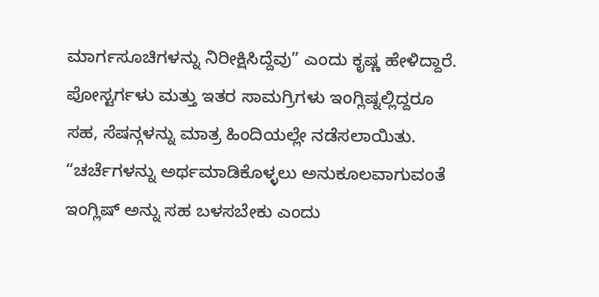ಮಾರ್ಗಸೂಚಿಗಳನ್ನು ನಿರೀಕ್ಷಿಸಿದ್ದೆವು” ಎಂದು ಕೃಷ್ಣ ಹೇಳಿದ್ದಾರೆ.
ಪೋಸ್ಟರ್ಗಳು ಮತ್ತು ಇತರ ಸಾಮಗ್ರಿಗಳು ಇಂಗ್ಲಿಷ್ನಲ್ಲಿದ್ದರೂ ಸಹ, ಸೆಷನ್ಗಳನ್ನು ಮಾತ್ರ ಹಿಂದಿಯಲ್ಲೇ ನಡೆಸಲಾಯಿತು. “ಚರ್ಚೆಗಳನ್ನು ಅರ್ಥಮಾಡಿಕೊಳ್ಳಲು ಅನುಕೂಲವಾಗುವಂತೆ ಇಂಗ್ಲಿಷ್ ಅನ್ನು ಸಹ ಬಳಸಬೇಕು ಎಂದು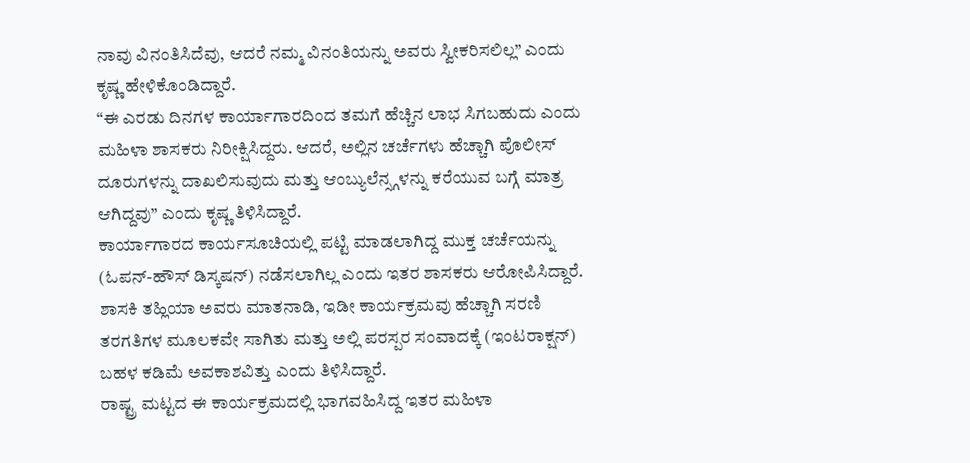ನಾವು ವಿನಂತಿಸಿದೆವು, ಆದರೆ ನಮ್ಮ ವಿನಂತಿಯನ್ನು ಅವರು ಸ್ವೀಕರಿಸಲಿಲ್ಲ” ಎಂದು ಕೃಷ್ಣ ಹೇಳಿಕೊಂಡಿದ್ದಾರೆ.
“ಈ ಎರಡು ದಿನಗಳ ಕಾರ್ಯಾಗಾರದಿಂದ ತಮಗೆ ಹೆಚ್ಚಿನ ಲಾಭ ಸಿಗಬಹುದು ಎಂದು ಮಹಿಳಾ ಶಾಸಕರು ನಿರೀಕ್ಷಿಸಿದ್ದರು. ಆದರೆ, ಅಲ್ಲಿನ ಚರ್ಚೆಗಳು ಹೆಚ್ಚಾಗಿ ಪೊಲೀಸ್ ದೂರುಗಳನ್ನು ದಾಖಲಿಸುವುದು ಮತ್ತು ಆಂಬ್ಯುಲೆನ್ಸ್ಗಳನ್ನು ಕರೆಯುವ ಬಗ್ಗೆ ಮಾತ್ರ ಆಗಿದ್ದವು” ಎಂದು ಕೃಷ್ಣ ತಿಳಿಸಿದ್ದಾರೆ.
ಕಾರ್ಯಾಗಾರದ ಕಾರ್ಯಸೂಚಿಯಲ್ಲಿ ಪಟ್ಟಿ ಮಾಡಲಾಗಿದ್ದ ಮುಕ್ತ ಚರ್ಚೆಯನ್ನು (ಓಪನ್-ಹೌಸ್ ಡಿಸ್ಕಷನ್) ನಡೆಸಲಾಗಿಲ್ಲ ಎಂದು ಇತರ ಶಾಸಕರು ಆರೋಪಿಸಿದ್ದಾರೆ. ಶಾಸಕಿ ತಹ್ಲಿಯಾ ಅವರು ಮಾತನಾಡಿ, ಇಡೀ ಕಾರ್ಯಕ್ರಮವು ಹೆಚ್ಚಾಗಿ ಸರಣಿ ತರಗತಿಗಳ ಮೂಲಕವೇ ಸಾಗಿತು ಮತ್ತು ಅಲ್ಲಿ ಪರಸ್ಪರ ಸಂವಾದಕ್ಕೆ (ಇಂಟರಾಕ್ಷನ್) ಬಹಳ ಕಡಿಮೆ ಅವಕಾಶವಿತ್ತು ಎಂದು ತಿಳಿಸಿದ್ದಾರೆ.
ರಾಷ್ಟ್ರ ಮಟ್ಟದ ಈ ಕಾರ್ಯಕ್ರಮದಲ್ಲಿ ಭಾಗವಹಿಸಿದ್ದ ಇತರ ಮಹಿಳಾ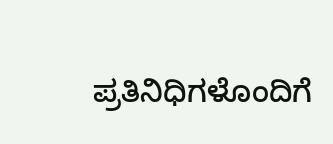ಪ್ರತಿನಿಧಿಗಳೊಂದಿಗೆ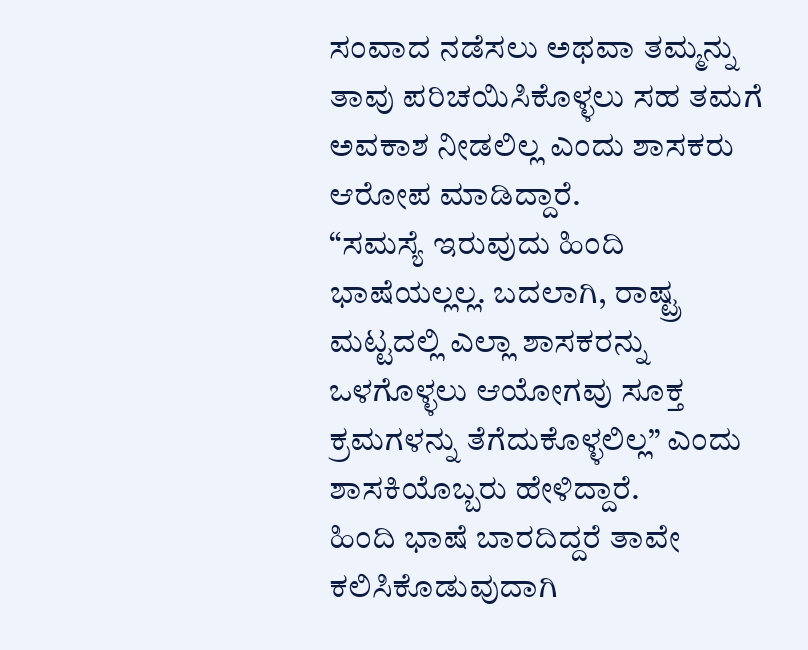ಸಂವಾದ ನಡೆಸಲು ಅಥವಾ ತಮ್ಮನ್ನು ತಾವು ಪರಿಚಯಿಸಿಕೊಳ್ಳಲು ಸಹ ತಮಗೆ ಅವಕಾಶ ನೀಡಲಿಲ್ಲ ಎಂದು ಶಾಸಕರು ಆರೋಪ ಮಾಡಿದ್ದಾರೆ.
“ಸಮಸ್ಯೆ ಇರುವುದು ಹಿಂದಿ ಭಾಷೆಯಲ್ಲಲ್ಲ. ಬದಲಾಗಿ, ರಾಷ್ಟ್ರ ಮಟ್ಟದಲ್ಲಿ ಎಲ್ಲಾ ಶಾಸಕರನ್ನು ಒಳಗೊಳ್ಳಲು ಆಯೋಗವು ಸೂಕ್ತ ಕ್ರಮಗಳನ್ನು ತೆಗೆದುಕೊಳ್ಳಲಿಲ್ಲ” ಎಂದು ಶಾಸಕಿಯೊಬ್ಬರು ಹೇಳಿದ್ದಾರೆ.
ಹಿಂದಿ ಭಾಷೆ ಬಾರದಿದ್ದರೆ ತಾವೇ ಕಲಿಸಿಕೊಡುವುದಾಗಿ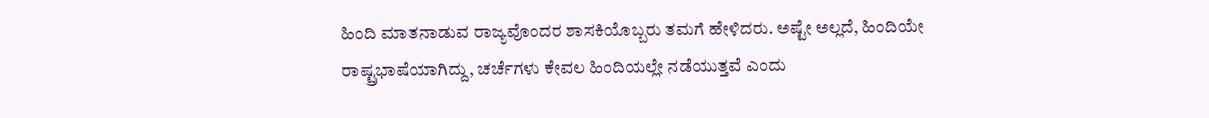ಹಿಂದಿ ಮಾತನಾಡುವ ರಾಜ್ಯವೊಂದರ ಶಾಸಕಿಯೊಬ್ಬರು ತಮಗೆ ಹೇಳಿದರು. ಅಷ್ಟೇ ಅಲ್ಲದೆ, ಹಿಂದಿಯೇ ರಾಷ್ಟ್ರಭಾಷೆಯಾಗಿದ್ದು, ಚರ್ಚೆಗಳು ಕೇವಲ ಹಿಂದಿಯಲ್ಲೇ ನಡೆಯುತ್ತವೆ ಎಂದು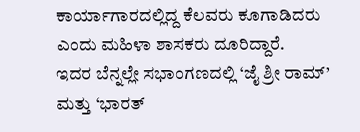ಕಾರ್ಯಾಗಾರದಲ್ಲಿದ್ದ ಕೆಲವರು ಕೂಗಾಡಿದರು ಎಂದು ಮಹಿಳಾ ಶಾಸಕರು ದೂರಿದ್ದಾರೆ.
ಇದರ ಬೆನ್ನಲ್ಲೇ ಸಭಾಂಗಣದಲ್ಲಿ ‘ಜೈ ಶ್ರೀ ರಾಮ್’ ಮತ್ತು ‘ಭಾರತ್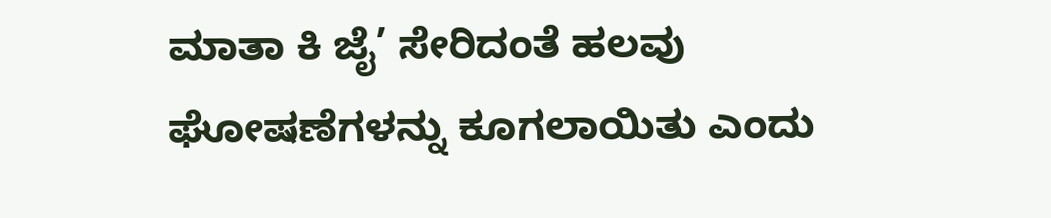ಮಾತಾ ಕಿ ಜೈ’ ಸೇರಿದಂತೆ ಹಲವು ಘೋಷಣೆಗಳನ್ನು ಕೂಗಲಾಯಿತು ಎಂದು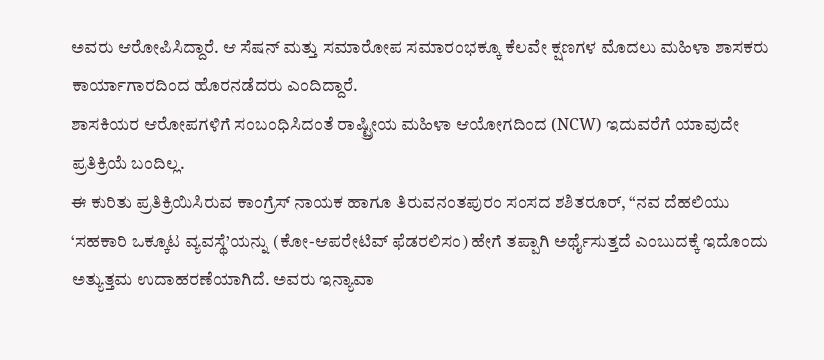ಅವರು ಆರೋಪಿಸಿದ್ದಾರೆ. ಆ ಸೆಷನ್ ಮತ್ತು ಸಮಾರೋಪ ಸಮಾರಂಭಕ್ಕೂ ಕೆಲವೇ ಕ್ಷಣಗಳ ಮೊದಲು ಮಹಿಳಾ ಶಾಸಕರು ಕಾರ್ಯಾಗಾರದಿಂದ ಹೊರನಡೆದರು ಎಂದಿದ್ದಾರೆ.
ಶಾಸಕಿಯರ ಆರೋಪಗಳಿಗೆ ಸಂಬಂಧಿಸಿದಂತೆ ರಾಷ್ಟ್ರೀಯ ಮಹಿಳಾ ಆಯೋಗದಿಂದ (NCW) ಇದುವರೆಗೆ ಯಾವುದೇ ಪ್ರತಿಕ್ರಿಯೆ ಬಂದಿಲ್ಲ.
ಈ ಕುರಿತು ಪ್ರತಿಕ್ರಿಯಿಸಿರುವ ಕಾಂಗ್ರೆಸ್ ನಾಯಕ ಹಾಗೂ ತಿರುವನಂತಪುರಂ ಸಂಸದ ಶಶಿತರೂರ್, “ನವ ದೆಹಲಿಯು ‘ಸಹಕಾರಿ ಒಕ್ಕೂಟ ವ್ಯವಸ್ಥೆ’ಯನ್ನು (ಕೋ-ಆಪರೇಟಿವ್ ಫೆಡರಲಿಸಂ) ಹೇಗೆ ತಪ್ಪಾಗಿ ಅರ್ಥೈಸುತ್ತದೆ ಎಂಬುದಕ್ಕೆ ಇದೊಂದು ಅತ್ಯುತ್ತಮ ಉದಾಹರಣೆಯಾಗಿದೆ. ಅವರು ಇನ್ಯಾವಾ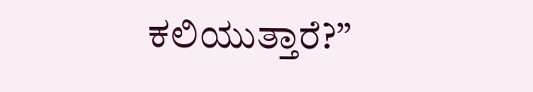ಕಲಿಯುತ್ತಾರೆ?”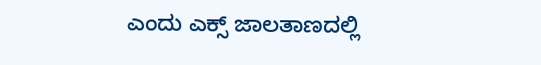ಎಂದು ಎಕ್ಸ್ ಜಾಲತಾಣದಲ್ಲಿ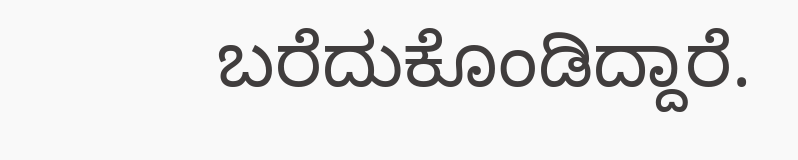ಬರೆದುಕೊಂಡಿದ್ದಾರೆ.